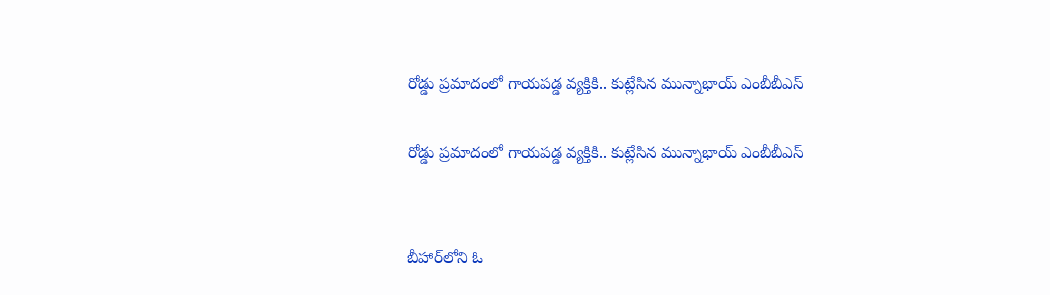రోడ్డు ప్రమాదంలో గాయపడ్డ వ్యక్తికి.. కుట్లేసిన మున్నాభాయ్ ఎంబీబీఎస్

రోడ్డు ప్రమాదంలో గాయపడ్డ వ్యక్తికి.. కుట్లేసిన మున్నాభాయ్ ఎంబీబీఎస్


బీహార్‌లోని ఓ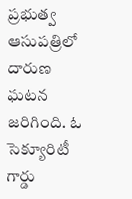ప్రభుత్వ ఆసుపత్రిలో దారుణ ఘటన జరిగింది. ఓ సెక్యూరిటీ గార్డు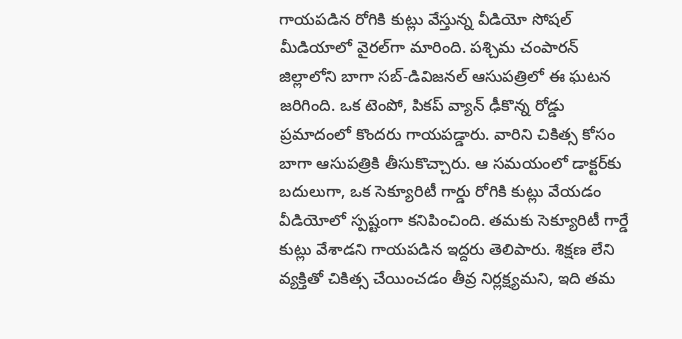గాయపడిన రోగికి కుట్లు వేస్తున్న వీడియో సోషల్ మీడియాలో వైరల్‌గా మారింది. పశ్చిమ చంపారన్ జిల్లాలోని బాగా సబ్-డివిజనల్ ఆసుపత్రిలో ఈ ఘటన జరిగింది. ఒక టెంపో, పికప్ వ్యాన్ ఢీకొన్న రోడ్డు ప్రమాదంలో కొందరు గాయపడ్డారు. వారిని చికిత్స కోసం బాగా ఆసుపత్రికి తీసుకొచ్చారు. ఆ సమయంలో డాక్టర్‌కు బదులుగా, ఒక సెక్యూరిటీ గార్డు రోగికి కుట్లు వేయడం వీడియోలో స్పష్టంగా కనిపించింది. తమకు సెక్యూరిటీ గార్డే కుట్లు వేశాడని గాయపడిన ఇద్దరు తెలిపారు. శిక్షణ లేని వ్యక్తితో చికిత్స చేయించడం తీవ్ర నిర్లక్ష్యమని, ఇది తమ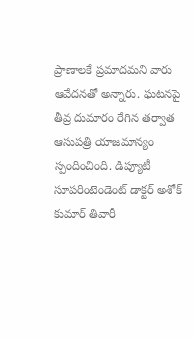ప్రాణాలకే ప్రమాదమని వారు ఆవేదనతో అన్నారు. ఘటనపై తీవ్ర దుమారం రేగిన తర్వాత ఆసుపత్రి యాజమాన్యం స్పందించింది. డిప్యూటీ సూపరింటెండెంట్ డాక్టర్ అశోక్ కుమార్ తివారీ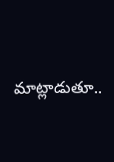మాట్లాడుతూ..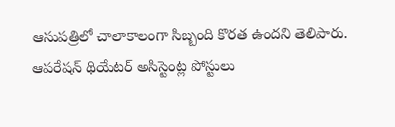ఆసుపత్రిలో చాలాకాలంగా సిబ్బంది కొరత ఉందని తెలిపారు. ఆపరేషన్ థియేటర్ అసిస్టెంట్ల పోస్టులు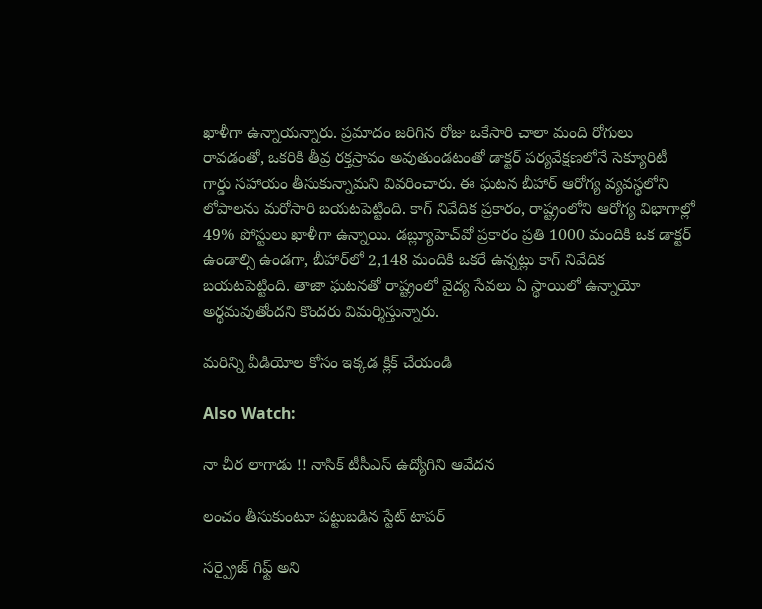ఖాళీగా ఉన్నాయన్నారు. ప్రమాదం జరిగిన రోజు ఒకేసారి చాలా మంది రోగులు రావడంతో, ఒకరికి తీవ్ర రక్తస్రావం అవుతుండటంతో డాక్టర్ పర్యవేక్షణలోనే సెక్యూరిటీ గార్డు సహాయం తీసుకున్నామని వివరించారు. ఈ ఘటన బీహార్ ఆరోగ్య వ్యవస్థలోని లోపాలను మరోసారి బయటపెట్టింది. కాగ్ నివేదిక ప్రకారం, రాష్ట్రంలోని ఆరోగ్య విభాగాల్లో 49% పోస్టులు ఖాళీగా ఉన్నాయి. డబ్ల్యూహెచ్‌వో ప్రకారం ప్రతి 1000 మందికి ఒక డాక్టర్ ఉండాల్సి ఉండగా, బీహార్‌లో 2,148 మందికి ఒకరే ఉన్నట్లు కాగ్‌ నివేదిక బయటపెట్టింది. తాజా ఘటనతో రాష్ట్రంలో వైద్య సేవలు ఏ స్థాయిలో ఉన్నాయో అర్థమవుతోందని కొందరు విమర్శిస్తున్నారు.

మరిన్ని వీడియోల కోసం ఇక్కడ క్లిక్ చేయండి

Also Watch:

నా చీర లాగాడు !! నాసిక్‌ టీసీఎస్ ఉద్యోగిని ఆవేదన

లంచం తీసుకుంటూ పట్టుబడిన స్టేట్‌ టాపర్‌

సర్ప్రైజ్ గిఫ్ట్ అని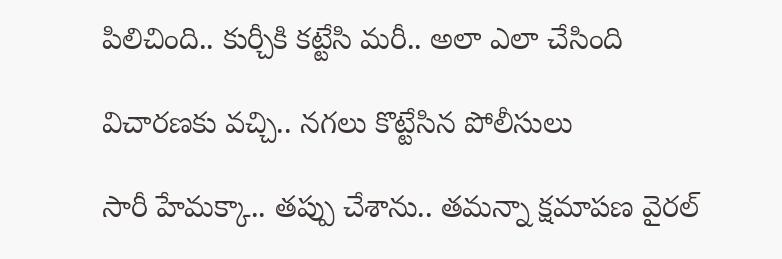పిలిచింది.. కుర్చీకి కట్టేసి మరీ.. అలా ఎలా చేసింది

విచారణకు వచ్చి.. నగలు కొట్టేసిన పోలీసులు

సారీ హేమక్కా.. తప్పు చేశాను.. తమన్నా క్షమాపణ వైరల్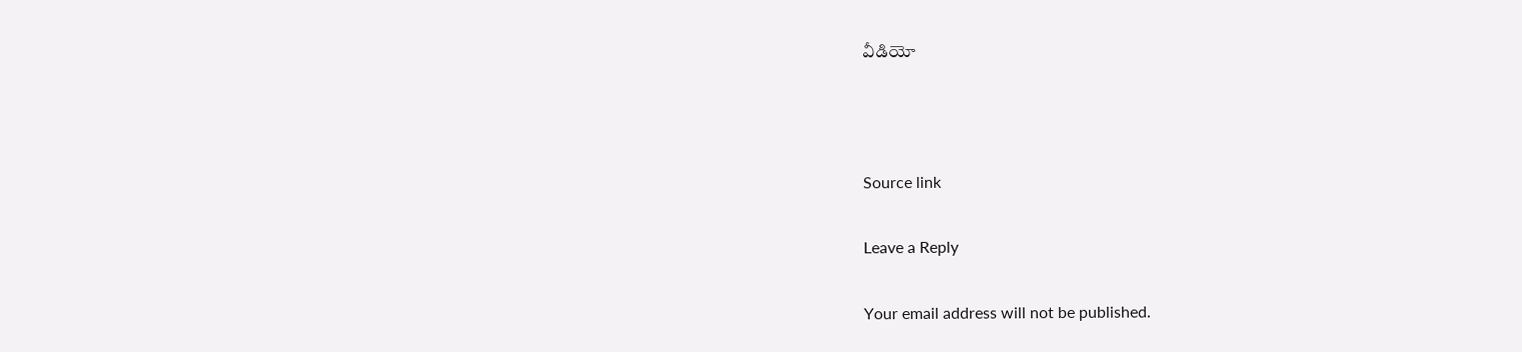వీడియో



Source link

Leave a Reply

Your email address will not be published.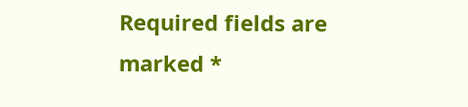Required fields are marked *